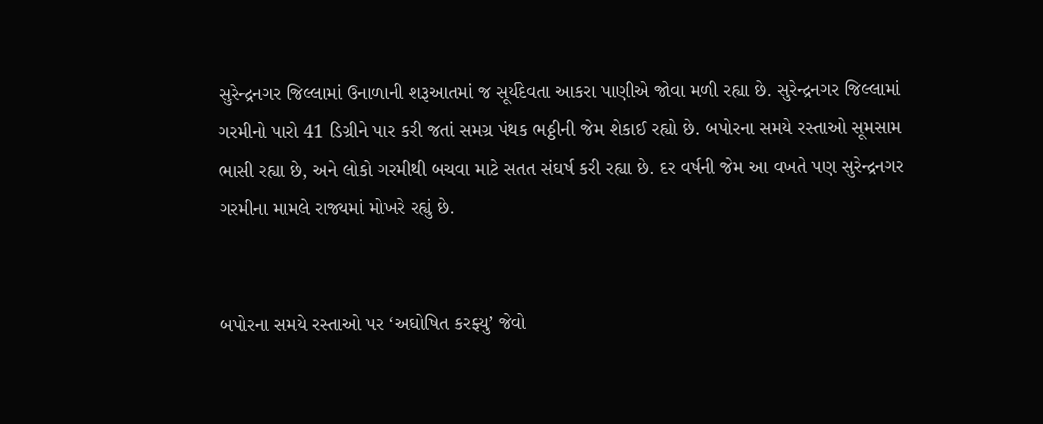સુરેન્દ્રનગર જિલ્લામાં ઉનાળાની શરૂઆતમાં જ સૂર્યદેવતા આકરા પાણીએ જોવા મળી રહ્યા છે. સુરેન્દ્રનગર જિલ્લામાં ગરમીનો પારો 41 ડિગ્રીને પાર કરી જતાં સમગ્ર પંથક ભઠ્ઠીની જેમ શેકાઈ રહ્યો છે. બપોરના સમયે રસ્તાઓ સૂમસામ ભાસી રહ્યા છે, અને લોકો ગરમીથી બચવા માટે સતત સંઘર્ષ કરી રહ્યા છે. દર વર્ષની જેમ આ વખતે પણ સુરેન્દ્રનગર ગરમીના મામલે રાજ્યમાં મોખરે રહ્યું છે.


બપોરના સમયે રસ્તાઓ પર ‘અઘોષિત કરફ્યુ’ જેવો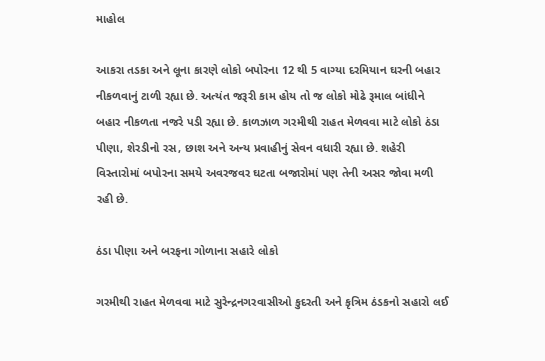માહોલ

આકરા તડકા અને લૂના કારણે લોકો બપોરના 12 થી 5 વાગ્યા દરમિયાન ઘરની બહાર નીકળવાનું ટાળી રહ્યા છે. અત્યંત જરૂરી કામ હોય તો જ લોકો મોઢે રૂમાલ બાંધીને બહાર નીકળતા નજરે પડી રહ્યા છે. કાળઝાળ ગરમીથી રાહત મેળવવા માટે લોકો ઠંડા પીણા, શેરડીનો રસ, છાશ અને અન્ય પ્રવાહીનું સેવન વધારી રહ્યા છે. શહેરી વિસ્તારોમાં બપોરના સમયે અવરજવર ઘટતા બજારોમાં પણ તેની અસર જોવા મળી રહી છે.

ઠંડા પીણા અને બરફના ગોળાના સહારે લોકો

ગરમીથી રાહત મેળવવા માટે સુરેન્દ્રનગરવાસીઓ કુદરતી અને કૃત્રિમ ઠંડકનો સહારો લઈ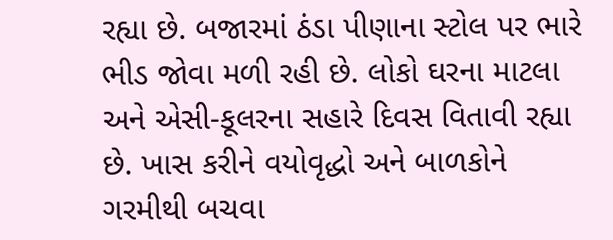રહ્યા છે. બજારમાં ઠંડા પીણાના સ્ટોલ પર ભારે ભીડ જોવા મળી રહી છે. લોકો ઘરના માટલા અને એસી-કૂલરના સહારે દિવસ વિતાવી રહ્યા છે. ખાસ કરીને વયોવૃદ્ધો અને બાળકોને ગરમીથી બચવા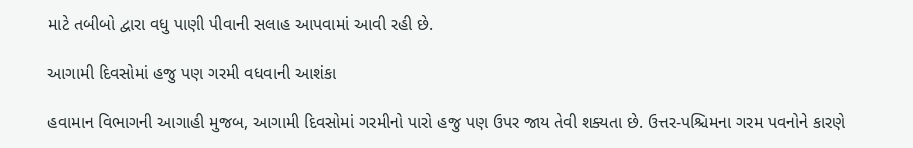માટે તબીબો દ્વારા વધુ પાણી પીવાની સલાહ આપવામાં આવી રહી છે.

આગામી દિવસોમાં હજુ પણ ગરમી વધવાની આશંકા

હવામાન વિભાગની આગાહી મુજબ, આગામી દિવસોમાં ગરમીનો પારો હજુ પણ ઉપર જાય તેવી શક્યતા છે. ઉત્તર-પશ્ચિમના ગરમ પવનોને કારણે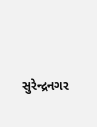સુરેન્દ્રનગર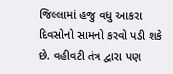જિલ્લામાં હજુ વધુ આકરા દિવસોનો સામનો કરવો પડી શકે છે. વહીવટી તંત્ર દ્વારા પણ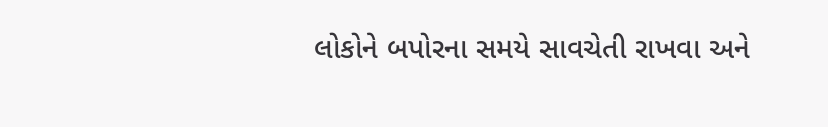લોકોને બપોરના સમયે સાવચેતી રાખવા અને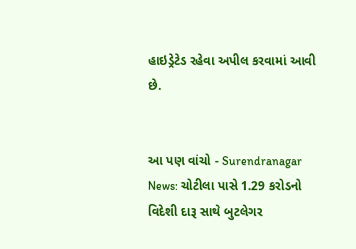હાઇડ્રેટેડ રહેવા અપીલ કરવામાં આવી છે.


આ પણ વાંચો - Surendranagar News: ચોટીલા પાસે 1.29 કરોડનો વિદેશી દારૂ સાથે બુટલેગર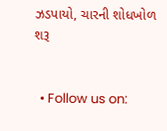ઝડપાયો, ચારની શોધખોળ શરૂ


  • Follow us on: